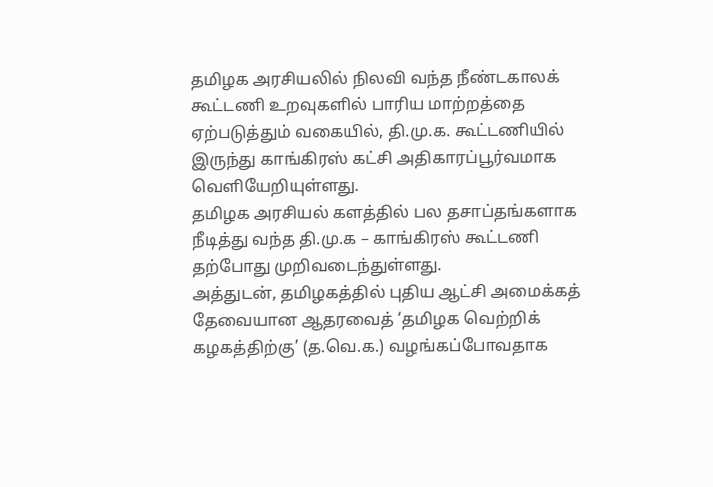தமிழக அரசியலில் நிலவி வந்த நீண்டகாலக் கூட்டணி உறவுகளில் பாரிய மாற்றத்தை ஏற்படுத்தும் வகையில், தி.மு.க. கூட்டணியில் இருந்து காங்கிரஸ் கட்சி அதிகாரப்பூர்வமாக வெளியேறியுள்ளது.
தமிழக அரசியல் களத்தில் பல தசாப்தங்களாக நீடித்து வந்த தி.மு.க – காங்கிரஸ் கூட்டணி தற்போது முறிவடைந்துள்ளது.
அத்துடன், தமிழகத்தில் புதிய ஆட்சி அமைக்கத் தேவையான ஆதரவைத் ‘தமிழக வெற்றிக் கழகத்திற்கு’ (த.வெ.க.) வழங்கப்போவதாக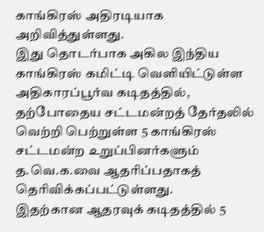காங்கிரஸ் அதிரடியாக அறிவித்துள்ளது.
இது தொடர்பாக அகில இந்திய காங்கிரஸ் கமிட்டி வெளியிட்டுள்ள அதிகாரப்பூர்வ கடிதத்தில், தற்போதைய சட்டமன்றத் தேர்தலில் வெற்றி பெற்றுள்ள 5 காங்கிரஸ் சட்டமன்ற உறுப்பினர்களும் த.வெ.க.வை ஆதரிப்பதாகத் தெரிவிக்கப்பட்டுள்ளது.
இதற்கான ஆதரவுக் கடிதத்தில் 5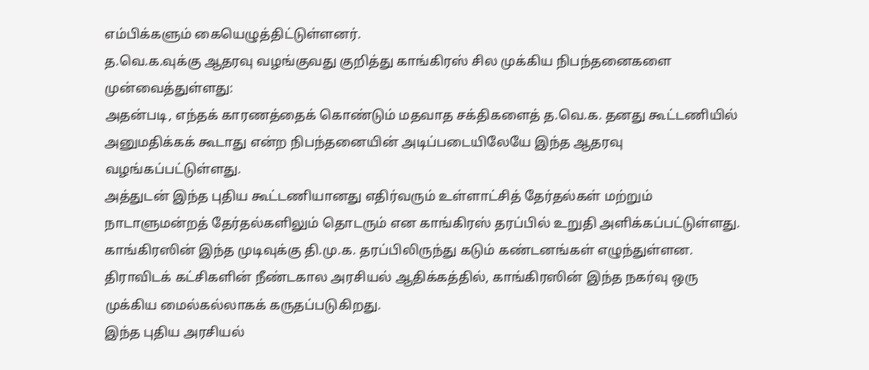எம்பிக்களும் கையெழுத்திட்டுள்ளனர்.
த.வெ.க.வுக்கு ஆதரவு வழங்குவது குறித்து காங்கிரஸ் சில முக்கிய நிபந்தனைகளை முன்வைத்துள்ளது:
அதன்படி, எந்தக் காரணத்தைக் கொண்டும் மதவாத சக்திகளைத் த.வெ.க. தனது கூட்டணியில் அனுமதிக்கக் கூடாது என்ற நிபந்தனையின் அடிப்படையிலேயே இந்த ஆதரவு வழங்கப்பட்டுள்ளது.
அத்துடன் இந்த புதிய கூட்டணியானது எதிர்வரும் உள்ளாட்சித் தேர்தல்கள் மற்றும் நாடாளுமன்றத் தேர்தல்களிலும் தொடரும் என காங்கிரஸ் தரப்பில் உறுதி அளிக்கப்பட்டுள்ளது.
காங்கிரஸின் இந்த முடிவுக்கு தி.மு.க. தரப்பிலிருந்து கடும் கண்டனங்கள் எழுந்துள்ளன.
திராவிடக் கட்சிகளின் நீண்டகால அரசியல் ஆதிக்கத்தில், காங்கிரஸின் இந்த நகர்வு ஒரு முக்கிய மைல்கல்லாகக் கருதப்படுகிறது.
இந்த புதிய அரசியல்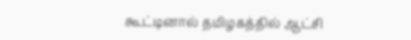கூட்டினால் தமிழகத்தில் ஆட்சி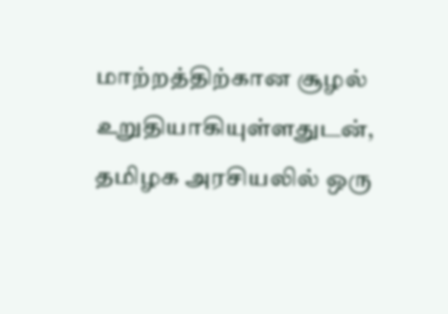மாற்றத்திற்கான சூழல் உறுதியாகியுள்ளதுடன், தமிழக அரசியலில் ஒரு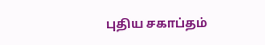புதிய சகாப்தம்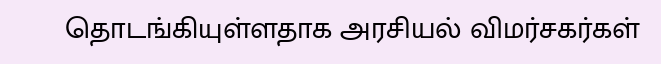தொடங்கியுள்ளதாக அரசியல் விமர்சகர்கள்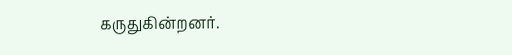கருதுகின்றனர்.